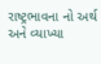રાષ્ટ્રભાવના નો અર્થ અને વ્યાખ્યા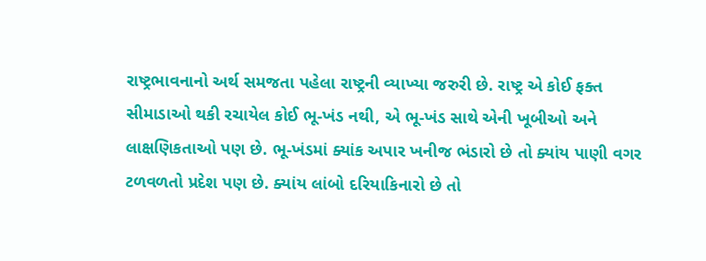રાષ્ટ્રભાવનાનો અર્થ સમજતા પહેલા રાષ્ટ્રની વ્યાખ્યા જરુરી છે. રાષ્ટ્ર એ કોઈ ફક્ત સીમાડાઓ થકી રચાયેલ કોઈ ભૂ-ખંડ નથી, એ ભૂ-ખંડ સાથે એની ખૂબીઓ અને લાક્ષણિકતાઓ પણ છે. ભૂ-ખંડમાં ક્યાંક અપાર ખનીજ ભંડારો છે તો ક્યાંય પાણી વગર ટળવળતો પ્રદેશ પણ છે. ક્યાંય લાંબો દરિયાકિનારો છે તો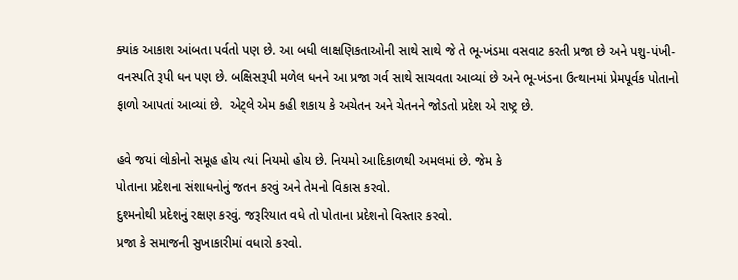ક્યાંક આકાશ આંબતા પર્વતો પણ છે. આ બધી લાક્ષણિકતાઓની સાથે સાથે જે તે ભૂ-ખંડમા વસવાટ કરતી પ્રજા છે અને પશુ-પંખી-વનસ્પતિ રૂપી ધન પણ છે. બક્ષિસરૂપી મળેલ ધનને આ પ્રજા ગર્વ સાથે સાચવતા આવ્યાં છે અને ભૂ-ખંડના ઉત્થાનમાં પ્રેમપૂર્વક પોતાનો ફાળો આપતાં આવ્યાં છે.  એટ્લે એમ કહી શકાય કે અચેતન અને ચેતનને જોડતો પ્રદેશ એ રાષ્ટ્ર છે.

હવે જયાં લોકોનો સમૂહ હોય ત્યાં નિયમો હોય છે. નિયમો આદિકાળથી અમલમાં છે. જેમ કે
પોતાના પ્રદેશના સંશાધનોનું જતન કરવું અને તેમનો વિકાસ કરવો.
દુશ્મનોથી પ્રદેશનું રક્ષણ કરવું. જરૂરિયાત વધે તો પોતાના પ્રદેશનો વિસ્તાર કરવો.
પ્રજા કે સમાજની સુખાકારીમાં વધારો કરવો.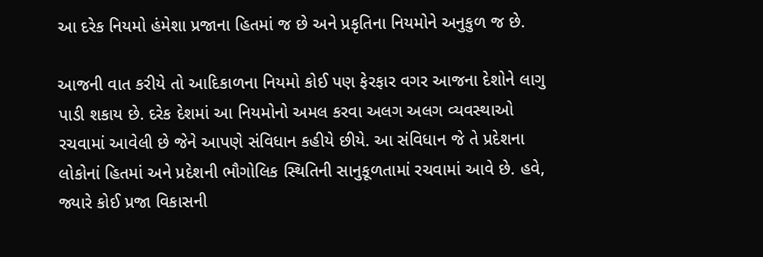આ દરેક નિયમો હંમેશા પ્રજાના હિતમાં જ છે અને પ્રકૃતિના નિયમોને અનુકુળ જ છે.

આજની વાત કરીયે તો આદિકાળના નિયમો કોઈ પણ ફેરફાર વગર આજના દેશોને લાગુ પાડી શકાય છે. દરેક દેશમાં આ નિયમોનો અમલ કરવા અલગ અલગ વ્યવસ્થાઓ રચવામાં આવેલી છે જેને આપણે સંવિધાન કહીયે છીયે. આ સંવિધાન જે તે પ્રદેશના લોકોનાં હિતમાં અને પ્રદેશની ભૌગોલિક સ્થિતિની સાનુકૂળતામાં રચવામાં આવે છે. હવે, જ્યારે કોઈ પ્રજા વિકાસની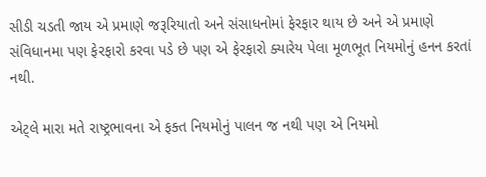સીડી ચડતી જાય એ પ્રમાણે જરૂરિયાતો અને સંસાધનોમાં ફેરફાર થાય છે અને એ પ્રમાણે સંવિધાનમા પણ ફેરફારો કરવા પડે છે પણ એ ફેરફારો ક્યારેય પેલા મૂળભૂત નિયમોનું હનન કરતાં નથી.

એટ્લે મારા મતે રાષ્ટ્રભાવના એ ફક્ત નિયમોનું પાલન જ નથી પણ એ નિયમો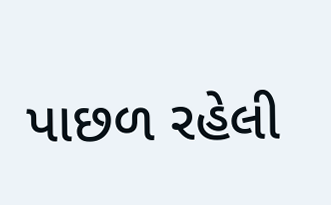પાછળ રહેલી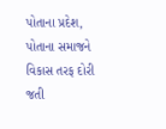પોતાના પ્રદેશ, પોતાના સમાજને વિકાસ તરફ દોરી જતી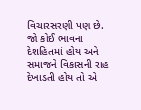વિચારસરણી પણ છે. જો કોઈ ભાવના દેશહિતમાં હોય અને સમાજને વિકાસની રાહ દેખાડતી હોય તો એ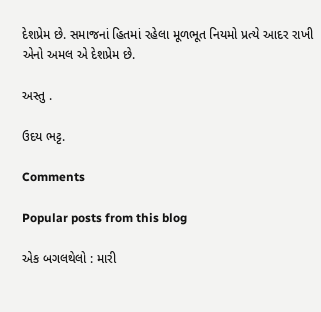દેશપ્રેમ છે. સમાજનાં હિતમાં રહેલા મૂળભૂત નિયમો પ્રત્યે આદર રાખી એનો અમલ એ દેશપ્રેમ છે.

અસ્તુ .

ઉદય ભટ્ટ.

Comments

Popular posts from this blog

એક બગલથેલો : મારી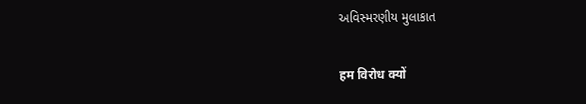અવિસ્મરણીય મુલાકાત

हम विरोध क्यों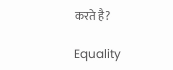करते है?

Equality